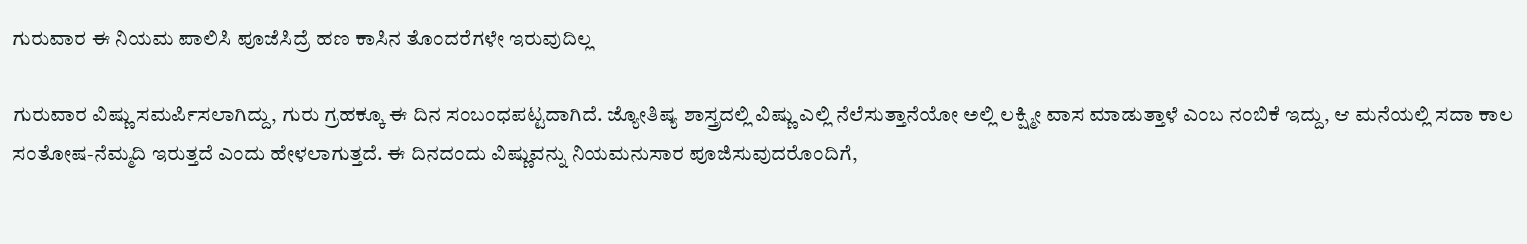ಗುರುವಾರ ಈ ನಿಯಮ ಪಾಲಿಸಿ ಪೂಜೆಸಿದ್ರೆ ಹಣ ಕಾಸಿನ ತೊಂದರೆಗಳೇ ಇರುವುದಿಲ್ಲ

ಗುರುವಾರ ವಿಷ್ಣು ಸಮರ್ಪಿಸಲಾಗಿದ್ದು, ಗುರು ಗ್ರಹಕ್ಕೂ ಈ ದಿನ ಸಂಬಂಧಪಟ್ಟದಾಗಿದೆ. ಜ್ಯೋತಿಷ್ಯ ಶಾಸ್ತ್ರದಲ್ಲಿ ವಿಷ್ಣು ಎಲ್ಲಿ ನೆಲೆಸುತ್ತಾನೆಯೋ ಅಲ್ಲಿ ಲಕ್ಷ್ಮೀ ವಾಸ ಮಾಡುತ್ತಾಳೆ ಎಂಬ ನಂಬಿಕೆ ಇದ್ದು, ಆ ಮನೆಯಲ್ಲಿ ಸದಾ ಕಾಲ ಸಂತೋಷ-ನೆಮ್ಮದಿ ಇರುತ್ತದೆ ಎಂದು ಹೇಳಲಾಗುತ್ತದೆ. ಈ ದಿನದಂದು ವಿಷ್ಣುವನ್ನು ನಿಯಮನುಸಾರ ಪೂಜಿಸುವುದರೊಂದಿಗೆ,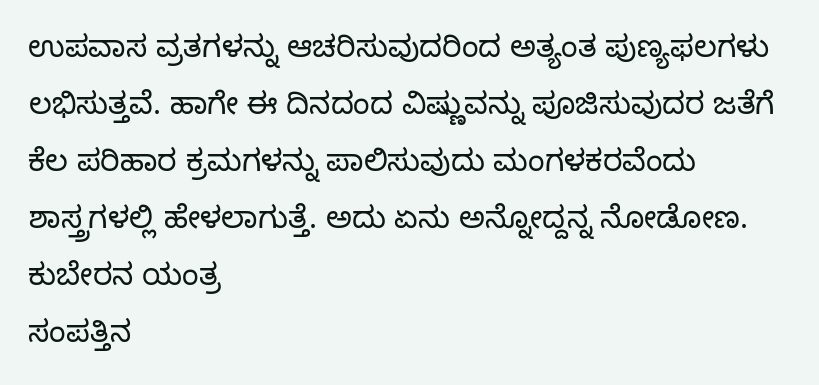ಉಪವಾಸ ವ್ರತಗಳನ್ನು ಆಚರಿಸುವುದರಿಂದ ಅತ್ಯಂತ ಪುಣ್ಯಫಲಗಳು ಲಭಿಸುತ್ತವೆ. ಹಾಗೇ ಈ ದಿನದಂದ ವಿಷ್ಣುವನ್ನು ಪೂಜಿಸುವುದರ ಜತೆಗೆ ಕೆಲ ಪರಿಹಾರ ಕ್ರಮಗಳನ್ನು ಪಾಲಿಸುವುದು ಮಂಗಳಕರವೆಂದು ಶಾಸ್ತ್ರಗಳಲ್ಲಿ ಹೇಳಲಾಗುತ್ತೆ. ಅದು ಏನು ಅನ್ನೋದ್ದನ್ನ ನೋಡೋಣ.
ಕುಬೇರನ ಯಂತ್ರ
ಸಂಪತ್ತಿನ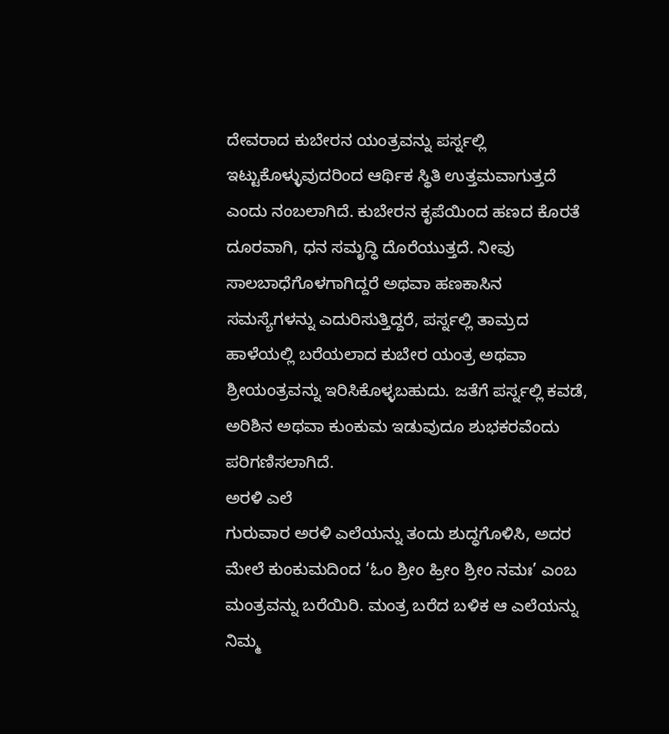ದೇವರಾದ ಕುಬೇರನ ಯಂತ್ರವನ್ನು ಪರ್ಸ್ನಲ್ಲಿ ಇಟ್ಟುಕೊಳ್ಳುವುದರಿಂದ ಆರ್ಥಿಕ ಸ್ಥಿತಿ ಉತ್ತಮವಾಗುತ್ತದೆ ಎಂದು ನಂಬಲಾಗಿದೆ. ಕುಬೇರನ ಕೃಪೆಯಿಂದ ಹಣದ ಕೊರತೆ ದೂರವಾಗಿ, ಧನ ಸಮೃದ್ಧಿ ದೊರೆಯುತ್ತದೆ. ನೀವು ಸಾಲಬಾಧೆಗೊಳಗಾಗಿದ್ದರೆ ಅಥವಾ ಹಣಕಾಸಿನ ಸಮಸ್ಯೆಗಳನ್ನು ಎದುರಿಸುತ್ತಿದ್ದರೆ, ಪರ್ಸ್ನಲ್ಲಿ ತಾಮ್ರದ ಹಾಳೆಯಲ್ಲಿ ಬರೆಯಲಾದ ಕುಬೇರ ಯಂತ್ರ ಅಥವಾ ಶ್ರೀಯಂತ್ರವನ್ನು ಇರಿಸಿಕೊಳ್ಳಬಹುದು. ಜತೆಗೆ ಪರ್ಸ್ನಲ್ಲಿ ಕವಡೆ, ಅರಿಶಿನ ಅಥವಾ ಕುಂಕುಮ ಇಡುವುದೂ ಶುಭಕರವೆಂದು ಪರಿಗಣಿಸಲಾಗಿದೆ.
ಅರಳಿ ಎಲೆ
ಗುರುವಾರ ಅರಳಿ ಎಲೆಯನ್ನು ತಂದು ಶುದ್ಧಗೊಳಿಸಿ, ಅದರ ಮೇಲೆ ಕುಂಕುಮದಿಂದ ‘ಓಂ ಶ್ರೀಂ ಹ್ರೀಂ ಶ್ರೀಂ ನಮಃ’ ಎಂಬ ಮಂತ್ರವನ್ನು ಬರೆಯಿರಿ. ಮಂತ್ರ ಬರೆದ ಬಳಿಕ ಆ ಎಲೆಯನ್ನು ನಿಮ್ಮ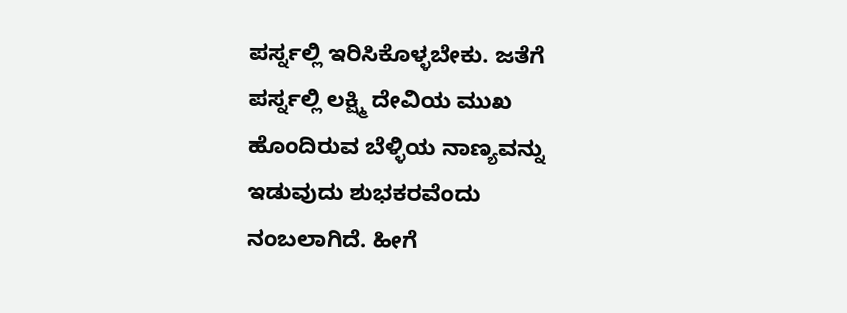ಪರ್ಸ್ನಲ್ಲಿ ಇರಿಸಿಕೊಳ್ಳಬೇಕು. ಜತೆಗೆ ಪರ್ಸ್ನಲ್ಲಿ ಲಕ್ಷ್ಮಿ ದೇವಿಯ ಮುಖ ಹೊಂದಿರುವ ಬೆಳ್ಳಿಯ ನಾಣ್ಯವನ್ನು ಇಡುವುದು ಶುಭಕರವೆಂದು ನಂಬಲಾಗಿದೆ. ಹೀಗೆ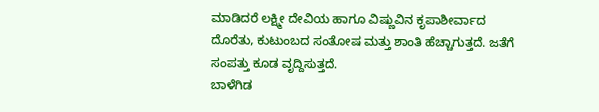ಮಾಡಿದರೆ ಲಕ್ಷ್ಮೀ ದೇವಿಯ ಹಾಗೂ ವಿಷ್ಣುವಿನ ಕೃಪಾಶೀರ್ವಾದ ದೊರೆತು, ಕುಟುಂಬದ ಸಂತೋಷ ಮತ್ತು ಶಾಂತಿ ಹೆಚ್ಚಾಗುತ್ತದೆ. ಜತೆಗೆ ಸಂಪತ್ತು ಕೂಡ ವೃದ್ದಿಸುತ್ತದೆ.
ಬಾಳೆಗಿಡ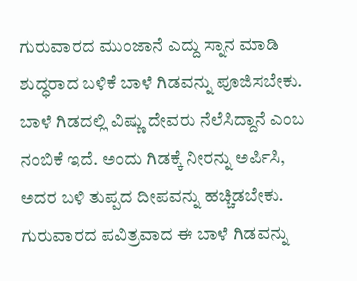ಗುರುವಾರದ ಮುಂಜಾನೆ ಎದ್ದು ಸ್ನಾನ ಮಾಡಿ ಶುದ್ಧರಾದ ಬಳಿಕೆ ಬಾಳೆ ಗಿಡವನ್ನು ಪೂಜಿಸಬೇಕು. ಬಾಳೆ ಗಿಡದಲ್ಲಿ ವಿಷ್ಣು ದೇವರು ನೆಲೆಸಿದ್ದಾನೆ ಎಂಬ ನಂಬಿಕೆ ಇದೆ. ಅಂದು ಗಿಡಕ್ಕೆ ನೀರನ್ನು ಅರ್ಪಿಸಿ, ಅದರ ಬಳಿ ತುಪ್ಪದ ದೀಪವನ್ನು ಹಚ್ಚಿಡಬೇಕು. ಗುರುವಾರದ ಪವಿತ್ರವಾದ ಈ ಬಾಳೆ ಗಿಡವನ್ನು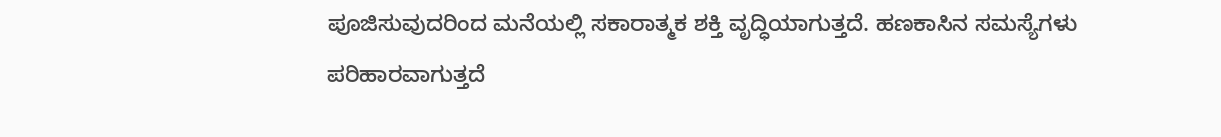ಪೂಜಿಸುವುದರಿಂದ ಮನೆಯಲ್ಲಿ ಸಕಾರಾತ್ಮಕ ಶಕ್ತಿ ವೃದ್ಧಿಯಾಗುತ್ತದೆ. ಹಣಕಾಸಿನ ಸಮಸ್ಯೆಗಳು ಪರಿಹಾರವಾಗುತ್ತದೆ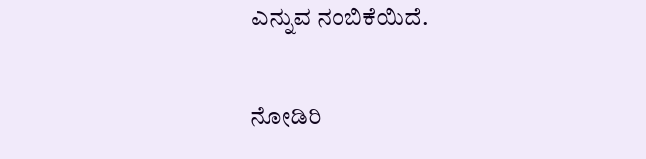ಎನ್ನುವ ನಂಬಿಕೆಯಿದೆ.

ನೋಡಿರಿ